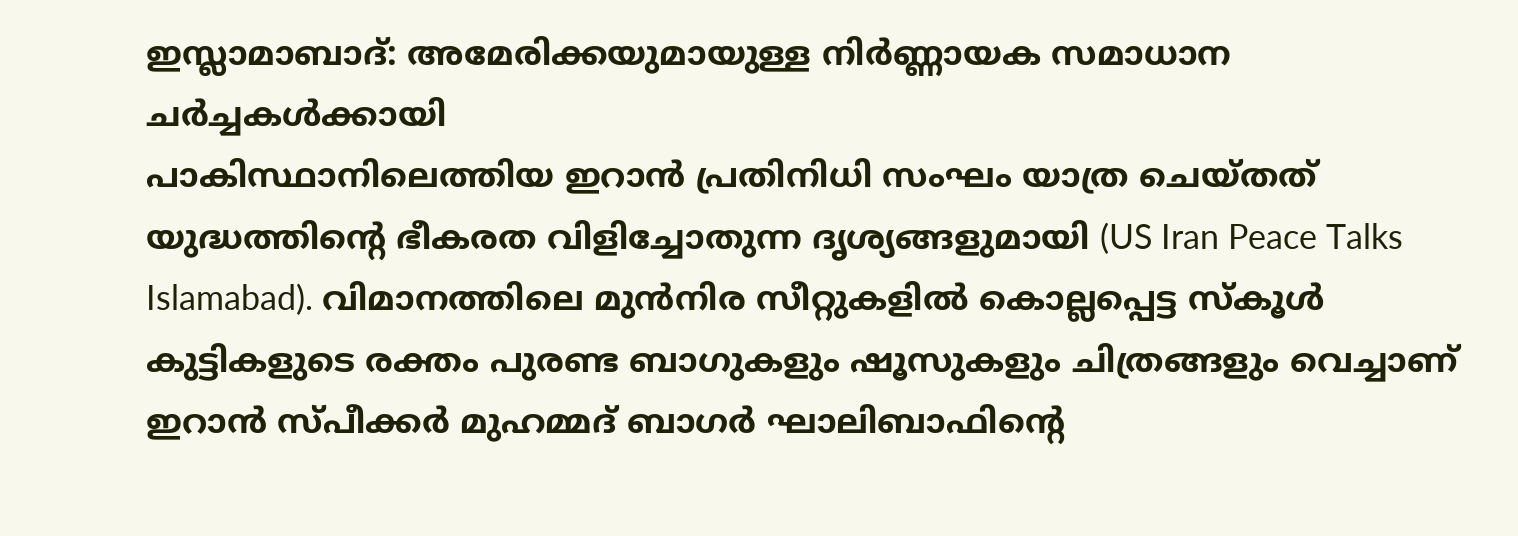ഇസ്ലാമാബാദ്: അമേരിക്കയുമായുള്ള നിർണ്ണായക സമാധാന ചർച്ചകൾക്കായി
പാകിസ്ഥാനിലെത്തിയ ഇറാൻ പ്രതിനിധി സംഘം യാത്ര ചെയ്തത് യുദ്ധത്തിന്റെ ഭീകരത വിളിച്ചോതുന്ന ദൃശ്യങ്ങളുമായി (US Iran Peace Talks Islamabad). വിമാനത്തിലെ മുൻനിര സീറ്റുകളിൽ കൊല്ലപ്പെട്ട സ്കൂൾ കുട്ടികളുടെ രക്തം പുരണ്ട ബാഗുകളും ഷൂസുകളും ചിത്രങ്ങളും വെച്ചാണ് ഇറാൻ സ്പീക്കർ മുഹമ്മദ് ബാഗർ ഘാലിബാഫിന്റെ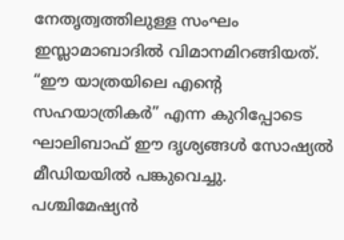നേതൃത്വത്തിലുള്ള സംഘം ഇസ്ലാമാബാദിൽ വിമാനമിറങ്ങിയത്. “ഈ യാത്രയിലെ എന്റെ സഹയാത്രികർ” എന്ന കുറിപ്പോടെ ഘാലിബാഫ് ഈ ദൃശ്യങ്ങൾ സോഷ്യൽ മീഡിയയിൽ പങ്കുവെച്ചു.
പശ്ചിമേഷ്യൻ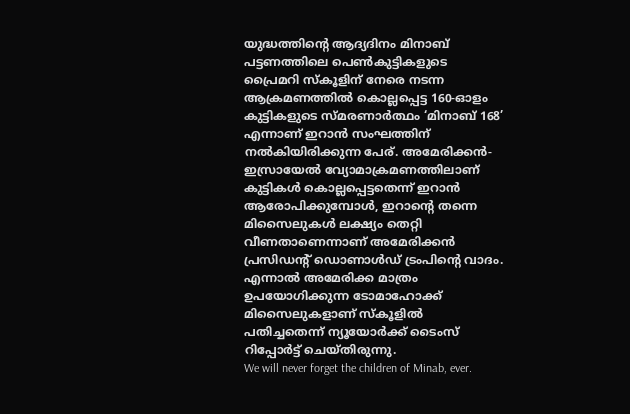യുദ്ധത്തിന്റെ ആദ്യദിനം മിനാബ് പട്ടണത്തിലെ പെൺകുട്ടികളുടെ പ്രൈമറി സ്കൂളിന് നേരെ നടന്ന ആക്രമണത്തിൽ കൊല്ലപ്പെട്ട 160-ഓളം കുട്ടികളുടെ സ്മരണാർത്ഥം ‘മിനാബ് 168’ എന്നാണ് ഇറാൻ സംഘത്തിന് നൽകിയിരിക്കുന്ന പേര്. അമേരിക്കൻ-ഇസ്രായേൽ വ്യോമാക്രമണത്തിലാണ് കുട്ടികൾ കൊല്ലപ്പെട്ടതെന്ന് ഇറാൻ ആരോപിക്കുമ്പോൾ, ഇറാന്റെ തന്നെ മിസൈലുകൾ ലക്ഷ്യം തെറ്റി വീണതാണെന്നാണ് അമേരിക്കൻ പ്രസിഡന്റ് ഡൊണാൾഡ് ട്രംപിന്റെ വാദം. എന്നാൽ അമേരിക്ക മാത്രം ഉപയോഗിക്കുന്ന ടോമാഹോക്ക് മിസൈലുകളാണ് സ്കൂളിൽ പതിച്ചതെന്ന് ന്യൂയോർക്ക് ടൈംസ് റിപ്പോർട്ട് ചെയ്തിരുന്നു.
We will never forget the children of Minab, ever.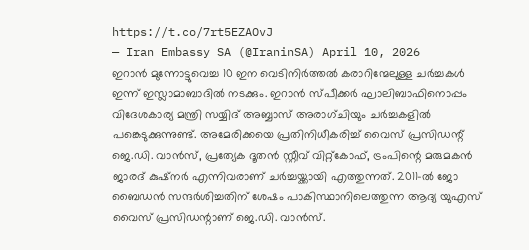https://t.co/7rt5EZAOvJ
— Iran Embassy SA (@IraninSA) April 10, 2026
ഇറാൻ മുന്നോട്ടുവെച്ച 10 ഇന വെടിനിർത്തൽ കരാറിന്മേലുള്ള ചർച്ചകൾ ഇന്ന് ഇസ്ലാമാബാദിൽ നടക്കും. ഇറാൻ സ്പീക്കർ ഘാലിബാഫിനൊപ്പം വിദേശകാര്യ മന്ത്രി സയ്യിദ് അബ്ബാസ് അരാഗ്ചിയും ചർച്ചകളിൽ പങ്കെടുക്കുന്നുണ്ട്. അമേരിക്കയെ പ്രതിനിധീകരിച്ച് വൈസ് പ്രസിഡന്റ് ജെ.ഡി. വാൻസ്, പ്രത്യേക ദൂതൻ സ്റ്റീവ് വിറ്റ്കോഫ്, ട്രംപിന്റെ മരുമകൻ ജാരദ് കുഷ്നർ എന്നിവരാണ് ചർച്ചയ്ക്കായി എത്തുന്നത്. 2011-ൽ ജോ ബൈഡൻ സന്ദർശിച്ചതിന് ശേഷം പാകിസ്ഥാനിലെത്തുന്ന ആദ്യ യുഎസ് വൈസ് പ്രസിഡന്റാണ് ജെ.ഡി. വാൻസ്.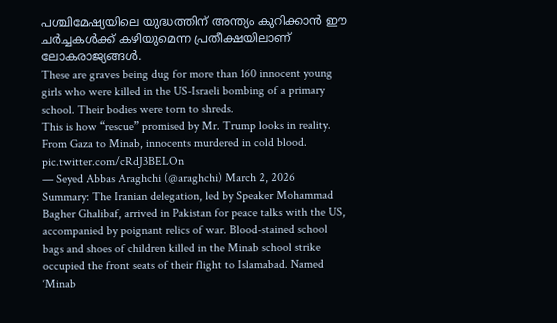പശ്ചിമേഷ്യയിലെ യുദ്ധത്തിന് അന്ത്യം കുറിക്കാൻ ഈ ചർച്ചകൾക്ക് കഴിയുമെന്ന പ്രതീക്ഷയിലാണ് ലോകരാജ്യങ്ങൾ.
These are graves being dug for more than 160 innocent young girls who were killed in the US-Israeli bombing of a primary school. Their bodies were torn to shreds.
This is how “rescue” promised by Mr. Trump looks in reality.
From Gaza to Minab, innocents murdered in cold blood. pic.twitter.com/cRdJ3BELOn
— Seyed Abbas Araghchi (@araghchi) March 2, 2026
Summary: The Iranian delegation, led by Speaker Mohammad Bagher Ghalibaf, arrived in Pakistan for peace talks with the US, accompanied by poignant relics of war. Blood-stained school bags and shoes of children killed in the Minab school strike occupied the front seats of their flight to Islamabad. Named ‘Minab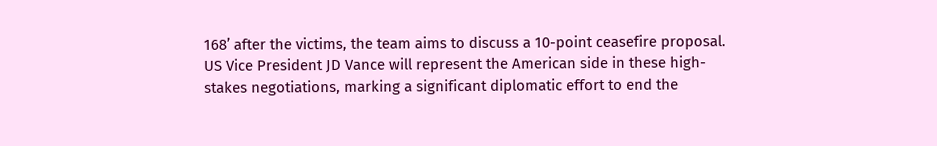168’ after the victims, the team aims to discuss a 10-point ceasefire proposal. US Vice President JD Vance will represent the American side in these high-stakes negotiations, marking a significant diplomatic effort to end the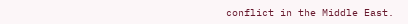conflict in the Middle East.